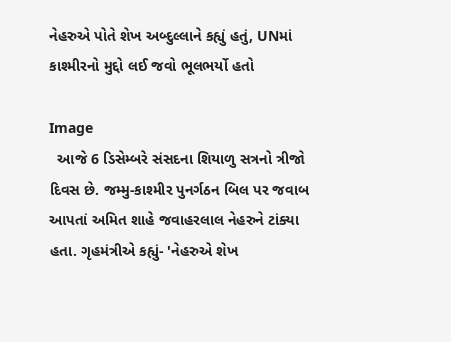નેહરુએ પોતે શેખ અબ્દુલ્લાને કહ્યું હતું, UNમાં કાશ્મીરનો મુદ્દો લઈ જવો ભૂલભર્યો હતો

Image
  આજે 6 ડિસેમ્બરે સંસદના શિયાળુ સત્રનો ત્રીજો દિવસ છે. જમ્મુ-કાશ્મીર પુનર્ગઠન બિલ પર જવાબ આપતાં અમિત શાહે જવાહરલાલ નેહરુને ટાંક્યા હતા. ગૃહમંત્રીએ કહ્યું- 'નેહરુએ શેખ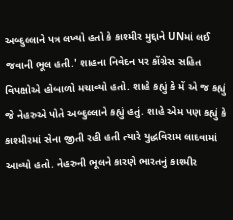અબ્દુલ્લાને પત્ર લખ્યો હતો કે કાશ્મીર મુદ્દાને UNમાં લઈ જવાની ભૂલ હતી.' શાહના નિવેદન પર કોંગ્રેસ સહિત વિપક્ષોએ હોબાળો મચાવ્યો હતો. શાહે કહ્યું કે મેં એ જ કહ્યું જે નેહરુએ પોતે અબ્દુલ્લાને કહ્યું હતું. શાહે એમ પણ કહ્યું કે કાશ્મીરમાં સેના જીતી રહી હતી ત્યારે યુદ્ધવિરામ લાદવામાં આવ્યો હતો. નેહરુની ભૂલને કારણે ભારતનું કાશ્મીર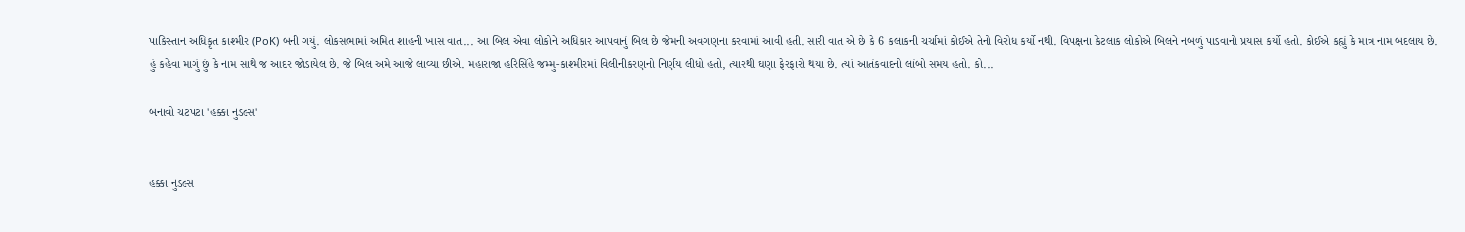પાકિસ્તાન અધિકૃત કાશ્મીર (PoK) બની ગયું. લોકસભામાં અમિત શાહની ખાસ વાત... આ બિલ એવા લોકોને અધિકાર આપવાનું બિલ છે જેમની અવગણના કરવામાં આવી હતી. સારી વાત એ છે કે 6 કલાકની ચર્ચામાં કોઈએ તેનો વિરોધ કર્યો નથી. વિપક્ષના કેટલાક લોકોએ બિલને નબળું પાડવાનો પ્રયાસ કર્યો હતો. કોઈએ કહ્યું કે માત્ર નામ બદલાય છે. હું કહેવા માગું છું કે નામ સાથે જ આદર જોડાયેલ છે. જે બિલ અમે આજે લાવ્યા છીએ. મહારાજા હરિસિંહે જમ્મુ-કાશ્મીરમાં વિલીનીકરણનો નિર્ણય લીધો હતો, ત્યારથી ઘણા ફેરફારો થયા છે. ત્યાં આતંકવાદનો લાંબો સમય હતો. કો...

બનાવો ચટપટા 'હક્કા નુડલ્સ'


હક્કા નુડલ્સ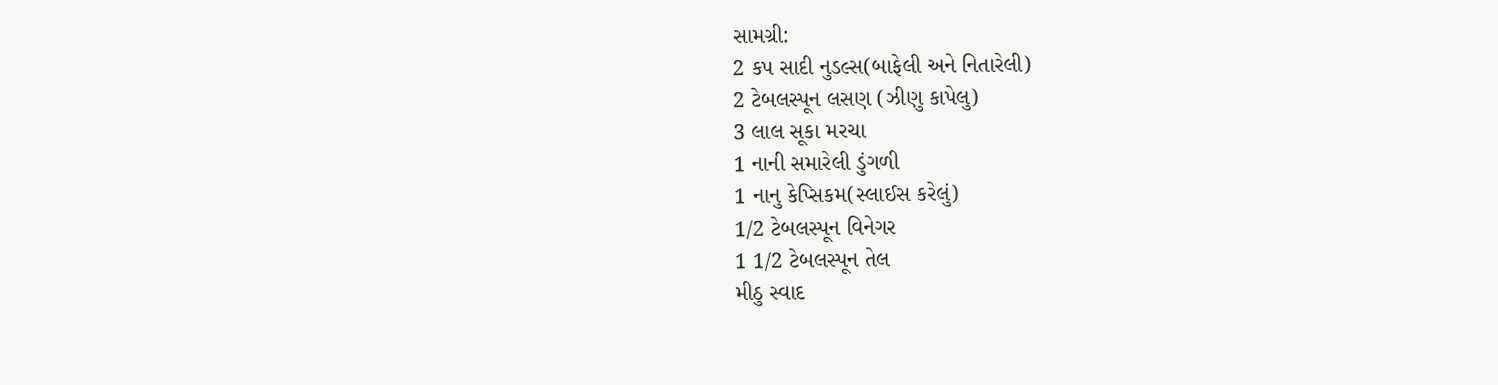સામગ્રી:
2 કપ સાદી નુડલ્સ(બાફેલી અને નિતારેલી)
2 ટેબલસ્પૂન લસણ (ઝીણુ કાપેલુ)
3 લાલ સૂકા મરચા
1 નાની સમારેલી ડુંગળી
1 નાનુ કેપ્સિકમ(સ્લાઈસ કરેલું)
1/2 ટેબલસ્પૂન વિનેગર
1 1/2 ટેબલસ્પૂન તેલ
મીઠુ સ્વાદ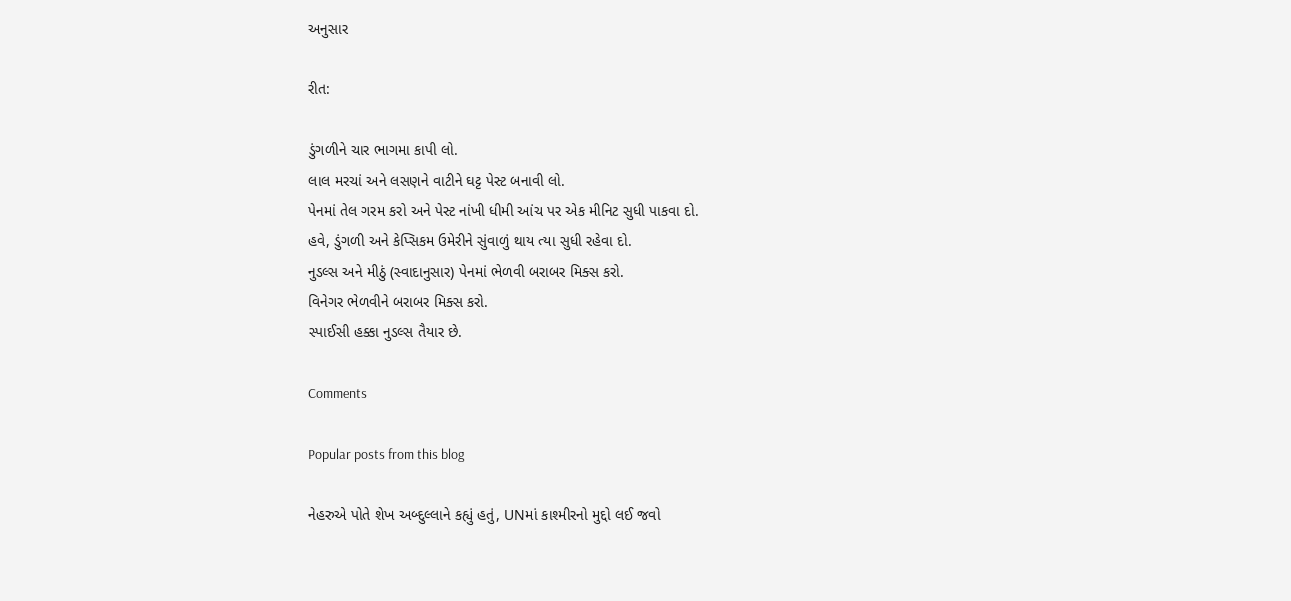અનુસાર

રીત:

ડુંગળીને ચાર ભાગમા કાપી લો.
લાલ મરચાં અને લસણને વાટીને ઘટ્ટ પેસ્ટ બનાવી લો.
પેનમાં તેલ ગરમ કરો અને પેસ્ટ નાંખી ધીમી આંચ પર એક મીનિટ સુધી પાકવા દો.
હવે, ડુંગળી અને કેપ્સિકમ ઉમેરીને સુંવાળું થાય ત્યા સુધી રહેવા દો.
નુડલ્સ અને મીઠું (સ્વાદાનુસાર) પેનમાં ભેળવી બરાબર મિક્સ કરો.
વિનેગર ભેળવીને બરાબર મિક્સ કરો.
સ્પાઈસી હક્કા નુડલ્સ તૈયાર છે.

Comments

Popular posts from this blog

નેહરુએ પોતે શેખ અબ્દુલ્લાને કહ્યું હતું, UNમાં કાશ્મીરનો મુદ્દો લઈ જવો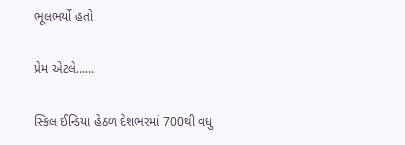ભૂલભર્યો હતો

પ્રેમ એટલે......

સ્કિલ ઈન્ડિયા હેઠળ દેશભરમાં 700થી વધુ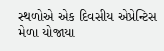સ્થળોએ એક દિવસીય એપ્રેન્ટિસ મેળા યોજાયા